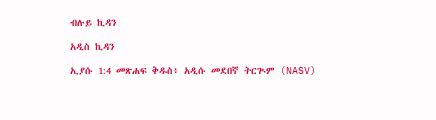ብሉይ ኪዳን

አዲስ ኪዳን

ኢያሱ 1:4 መጽሐፍ ቅዱስ፥ አዲሱ መደበኛ ትርጒም (NASV)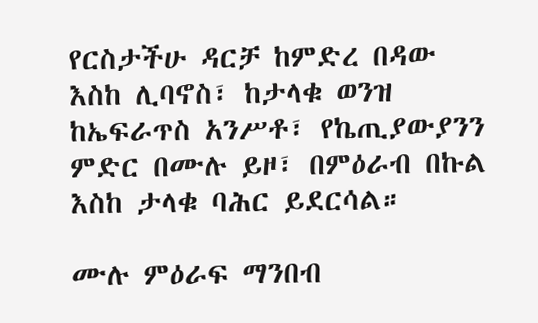የርስታችሁ ዳርቻ ከምድረ በዳው እስከ ሊባኖስ፣ ከታላቁ ወንዝ ከኤፍራጥስ አንሥቶ፣ የኬጢያውያንን ምድር በሙሉ ይዞ፣ በምዕራብ በኩል እስከ ታላቁ ባሕር ይደርሳል።

ሙሉ ምዕራፍ ማንበብ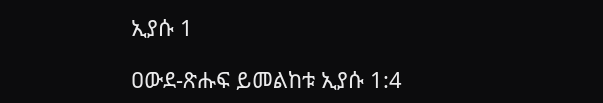ኢያሱ 1

ዐውደ-ጽሑፍ ይመልከቱ ኢያሱ 1:4